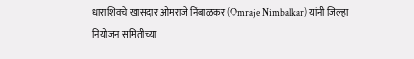धाराशिवचे खासदार ओमराजे निंबाळकर (Omraje Nimbalkar) यांनी जिल्हा नियोजन समितीच्या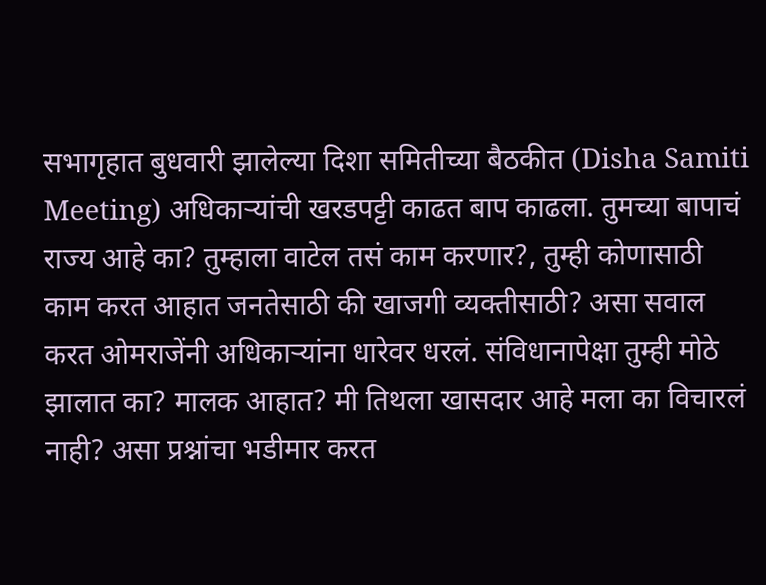सभागृहात बुधवारी झालेल्या दिशा समितीच्या बैठकीत (Disha Samiti Meeting) अधिकाऱ्यांची खरडपट्टी काढत बाप काढला. तुमच्या बापाचं राज्य आहे का? तुम्हाला वाटेल तसं काम करणार?, तुम्ही कोणासाठी काम करत आहात जनतेसाठी की खाजगी व्यक्तीसाठी? असा सवाल करत ओमराजेंनी अधिकाऱ्यांना धारेवर धरलं. संविधानापेक्षा तुम्ही मोठे झालात का? मालक आहात? मी तिथला खासदार आहे मला का विचारलं नाही? असा प्रश्नांचा भडीमार करत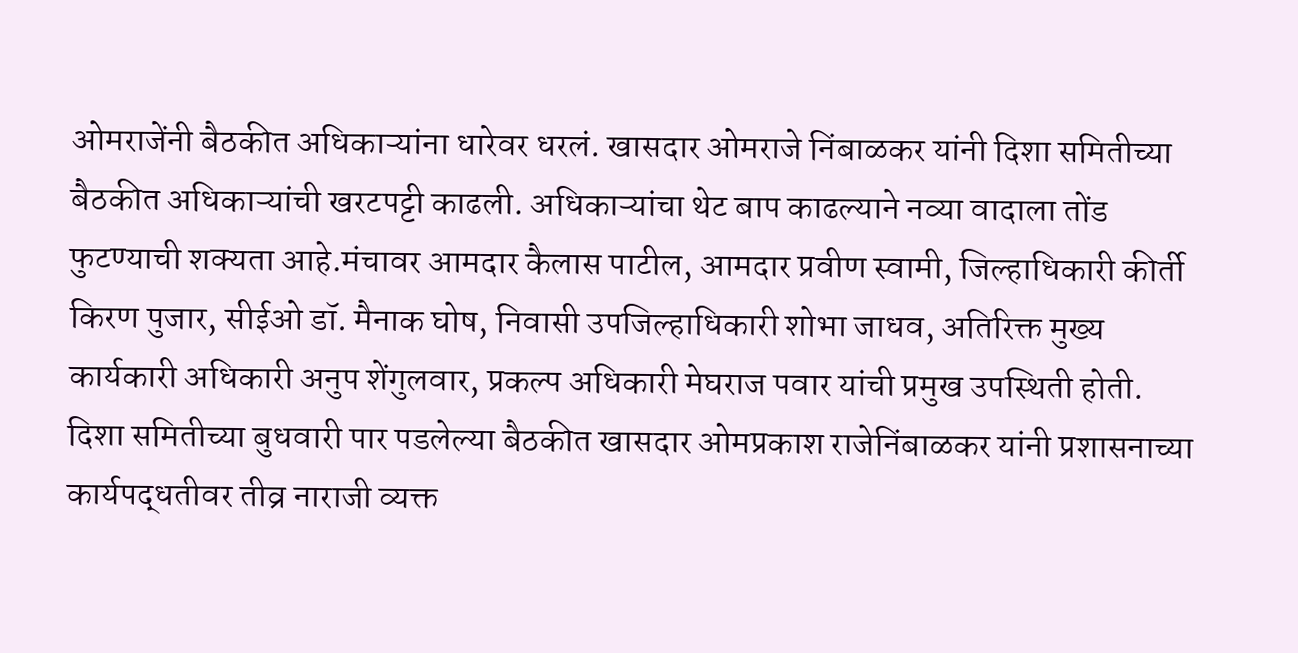ओमराजेंनी बैठकीत अधिकाऱ्यांना धारेवर धरलं. खासदार ओमराजे निंबाळकर यांनी दिशा समितीच्या बैठकीत अधिकाऱ्यांची खरटपट्टी काढली. अधिकाऱ्यांचा थेट बाप काढल्याने नव्या वादाला तोंड फुटण्याची शक्यता आहे.मंचावर आमदार कैलास पाटील, आमदार प्रवीण स्वामी, जिल्हाधिकारी कीर्ती किरण पुजार, सीईओ डॉ. मैनाक घोष, निवासी उपजिल्हाधिकारी शोभा जाधव, अतिरिक्त मुख्य कार्यकारी अधिकारी अनुप शेंगुलवार, प्रकल्प अधिकारी मेघराज पवार यांची प्रमुख उपस्थिती होती.
दिशा समितीच्या बुधवारी पार पडलेल्या बैठकीत खासदार ओमप्रकाश राजेनिंबाळकर यांनी प्रशासनाच्या कार्यपद्धतीवर तीव्र नाराजी व्यक्त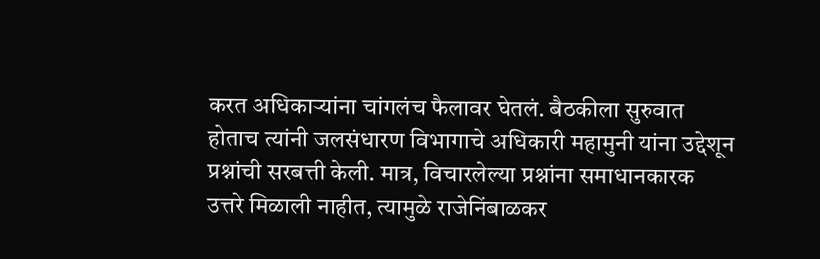करत अधिकाऱ्यांना चांगलंच फैलावर घेतलं. बैठकीला सुरुवात होताच त्यांनी जलसंधारण विभागाचे अधिकारी महामुनी यांना उद्देशून प्रश्नांची सरबत्ती केली. मात्र, विचारलेल्या प्रश्नांना समाधानकारक उत्तरे मिळाली नाहीत, त्यामुळे राजेनिंबाळकर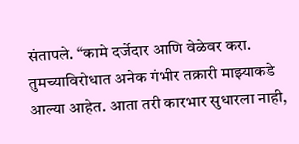संतापले. “कामे दर्जेदार आणि वेळेवर करा. तुमच्याविरोधात अनेक गंभीर तक्रारी माझ्याकडे आल्या आहेत. आता तरी कारभार सुधारला नाही,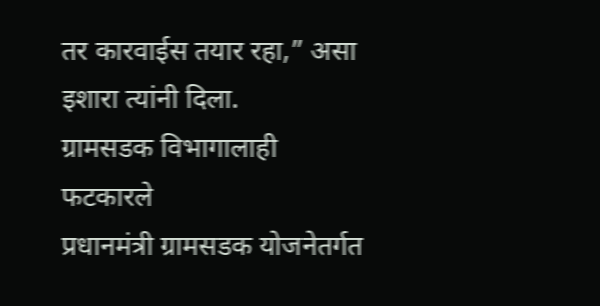तर कारवाईस तयार रहा,” असा इशारा त्यांनी दिला.
ग्रामसडक विभागालाही फटकारले
प्रधानमंत्री ग्रामसडक योजनेतर्गत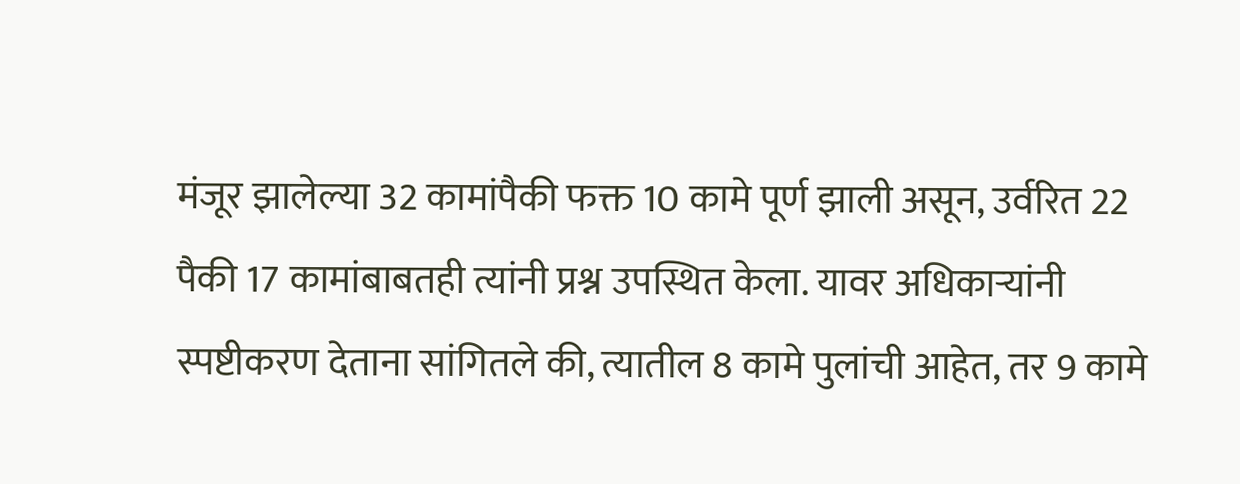मंजूर झालेल्या 32 कामांपैकी फक्त 10 कामे पूर्ण झाली असून, उर्वरित 22 पैकी 17 कामांबाबतही त्यांनी प्रश्न उपस्थित केला. यावर अधिकाऱ्यांनी स्पष्टीकरण देताना सांगितले की, त्यातील 8 कामे पुलांची आहेत, तर 9 कामे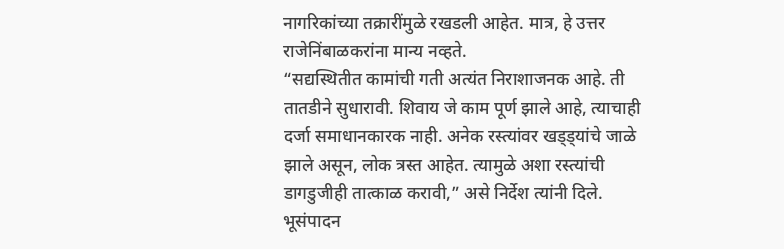नागरिकांच्या तक्रारींमुळे रखडली आहेत. मात्र, हे उत्तर राजेनिंबाळकरांना मान्य नव्हते.
“सद्यस्थितीत कामांची गती अत्यंत निराशाजनक आहे. ती तातडीने सुधारावी. शिवाय जे काम पूर्ण झाले आहे, त्याचाही दर्जा समाधानकारक नाही. अनेक रस्त्यांवर खड्ड्यांचे जाळे झाले असून, लोक त्रस्त आहेत. त्यामुळे अशा रस्त्यांची डागडुजीही तात्काळ करावी,” असे निर्देश त्यांनी दिले.
भूसंपादन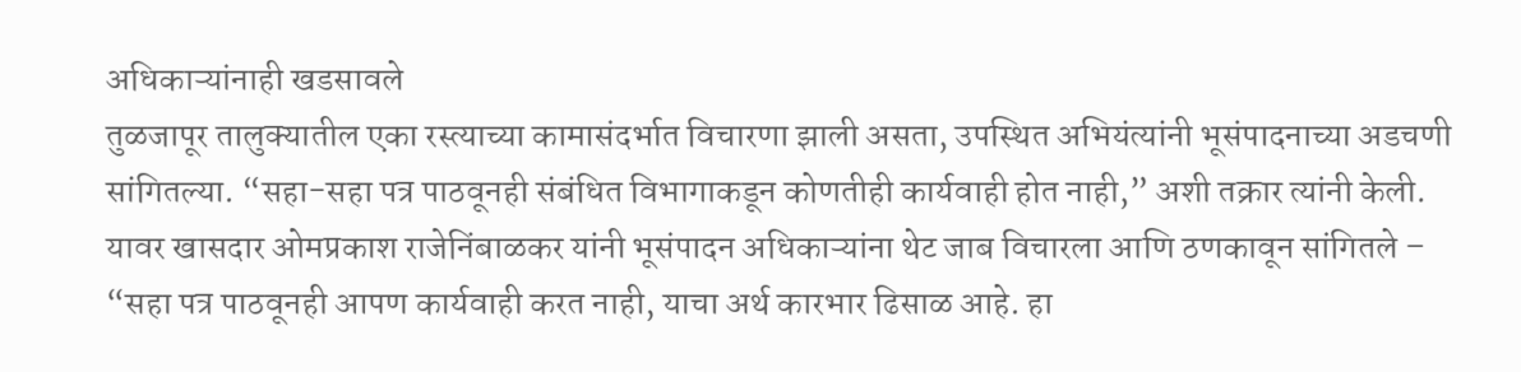अधिकाऱ्यांनाही खडसावले
तुळजापूर तालुक्यातील एका रस्त्याच्या कामासंदर्भात विचारणा झाली असता, उपस्थित अभियंत्यांनी भूसंपादनाच्या अडचणी सांगितल्या. “सहा-सहा पत्र पाठवूनही संबंधित विभागाकडून कोणतीही कार्यवाही होत नाही,” अशी तक्रार त्यांनी केली.
यावर खासदार ओमप्रकाश राजेनिंबाळकर यांनी भूसंपादन अधिकाऱ्यांना थेट जाब विचारला आणि ठणकावून सांगितले –
“सहा पत्र पाठवूनही आपण कार्यवाही करत नाही, याचा अर्थ कारभार ढिसाळ आहे. हा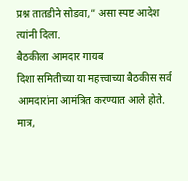प्रश्न तातडीने सोडवा,” असा स्पष्ट आदेश त्यांनी दिला.
बैठकीला आमदार गायब
दिशा समितीच्या या महत्त्वाच्या बैठकीस सर्व आमदारांना आमंत्रित करण्यात आले होते. मात्र,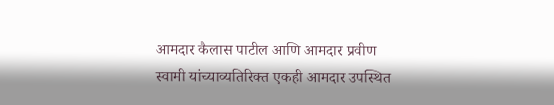आमदार कैलास पाटील आणि आमदार प्रवीण स्वामी यांच्याव्यतिरिक्त एकही आमदार उपस्थित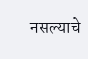नसल्याचे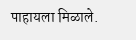पाहायला मिळाले.